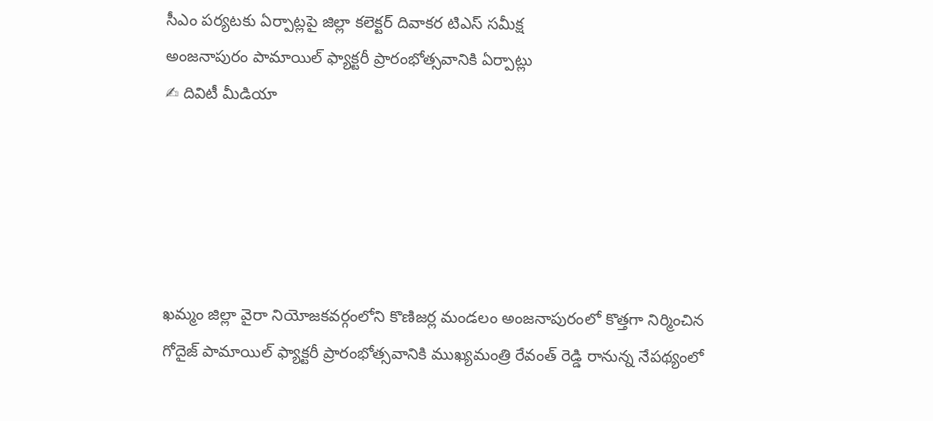సీఎం పర్యటకు ఏర్పాట్లపై జిల్లా కలెక్టర్ దివాకర టిఎస్ సమీక్ష
అంజనాపురం పామాయిల్ ఫ్యాక్టరీ ప్రారంభోత్సవానికి ఏర్పాట్లు
✍ దివిటీ మీడియా





ఖమ్మం జిల్లా వైరా నియోజకవర్గంలోని కొణిజర్ల మండలం అంజనాపురంలో కొత్తగా నిర్మించిన గోదైజ్ పామాయిల్ ఫ్యాక్టరీ ప్రారంభోత్సవానికి ముఖ్యమంత్రి రేవంత్ రెడ్డి రానున్న నేపథ్యంలో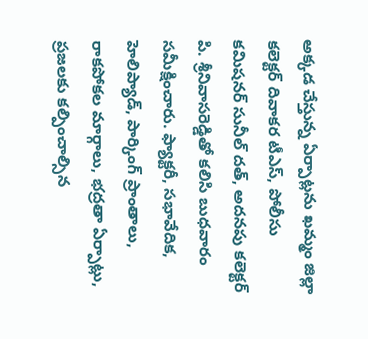అక్కడ చేస్తున్న ఏర్పాట్లను ఖమ్మం జిల్లా కలెక్టర్ దివాకర టీఎస్, పోలీసు కమిషనర్ సునీల్ దత్, అదనపు కలెక్టర్ పి. శ్రీనివాసరెడ్డితో కలిసి బుధవారం సమీక్షించారు. ఫ్యాక్టరీ, సభావేదిక, హెలిప్యాడ్, పార్కింగ్ ప్రాంతాలు, రాకపోకల మార్గాలు, భద్రతా ఏర్పాట్లు, ప్రజలకు కల్పించాల్సిన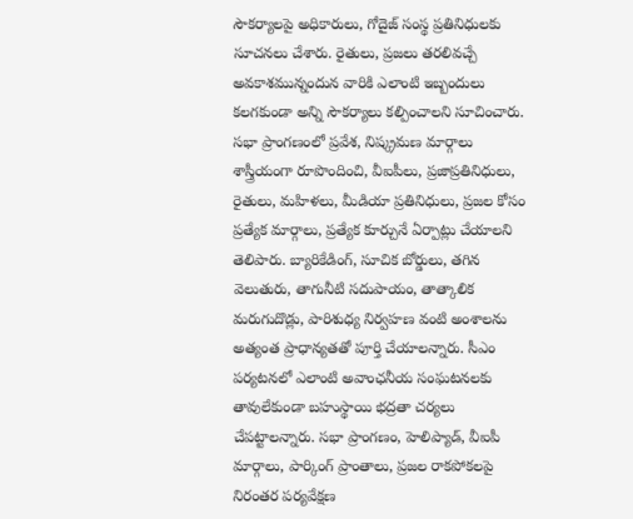సౌకర్యాలపై అధికారులు, గోదైజ్ సంస్థ ప్రతినిధులకు సూచనలు చేశారు. రైతులు, ప్రజలు తరలివచ్చే అవకాశమున్నందున వారికి ఎలాంటి ఇబ్బందులు కలగకుండా అన్ని సౌకర్యాలు కల్పించాలని సూచించారు.
సభా ప్రాంగణంలో ప్రవేశ, నిష్క్రమణ మార్గాలు శాస్త్రీయంగా రూపొందించి, వీఐపీలు, ప్రజాప్రతినిధులు, రైతులు, మహిళలు, మీడియా ప్రతినిధులు, ప్రజల కోసం ప్రత్యేక మార్గాలు, ప్రత్యేక కూర్చునే ఏర్పాట్లు చేయాలని తెలిపారు. బ్యారికేడింగ్, సూచిక బోర్డులు, తగిన వెలుతురు, తాగునీటి సదుపాయం, తాత్కాలిక మరుగుదొడ్లు, పారిశుధ్య నిర్వహణ వంటి అంశాలను అత్యంత ప్రాధాన్యతతో పూర్తి చేయాలన్నారు. సీఎం పర్యటనలో ఎలాంటి అవాంఛనీయ సంఘటనలకు తావులేకుండా బహుస్థాయి భద్రతా చర్యలు చేపట్టాలన్నారు. సభా ప్రాంగణం, హెలిప్యాడ్, వీఐపీ మార్గాలు, పార్కింగ్ ప్రాంతాలు, ప్రజల రాకపోకలపై నిరంతర పర్యవేక్షణ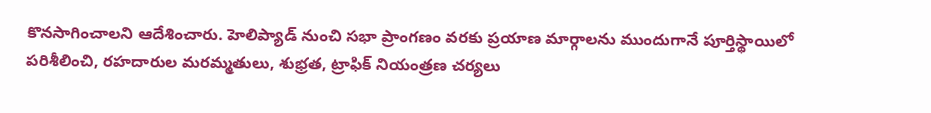కొనసాగించాలని ఆదేశించారు. హెలిప్యాడ్ నుంచి సభా ప్రాంగణం వరకు ప్రయాణ మార్గాలను ముందుగానే పూర్తిస్థాయిలో పరిశీలించి, రహదారుల మరమ్మతులు, శుభ్రత, ట్రాఫిక్ నియంత్రణ చర్యలు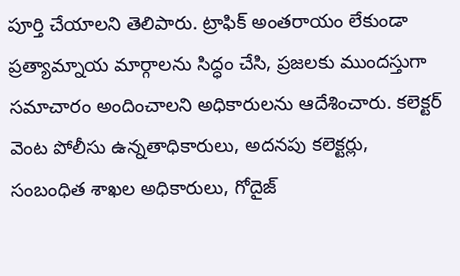పూర్తి చేయాలని తెలిపారు. ట్రాఫిక్ అంతరాయం లేకుండా ప్రత్యామ్నాయ మార్గాలను సిద్ధం చేసి, ప్రజలకు ముందస్తుగా సమాచారం అందించాలని అధికారులను ఆదేశించారు. కలెక్టర్ వెంట పోలీసు ఉన్నతాధికారులు, అదనపు కలెక్టర్లు, సంబంధిత శాఖల అధికారులు, గోదైజ్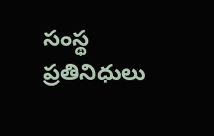సంస్థ ప్రతినిధులు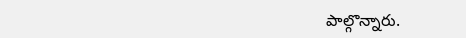పాల్గొన్నారు.